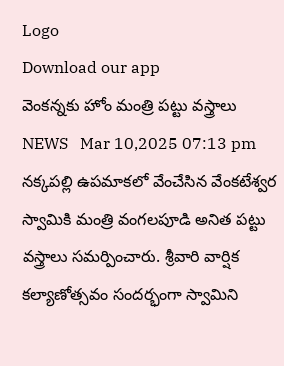Logo
Download our app
వెంకన్నకు హోం మంత్రి ప‌ట్టు వ‌స్త్రాలు
NEWS   Mar 10,2025 07:13 pm
నక్కపల్లి ఉపమాకలో వేంచేసిన వేంకటేశ్వర స్వామికి మంత్రి వంగలపూడి అనిత పట్టు వస్త్రాలు సమర్పించారు. శ్రీవారి వార్షిక కల్యాణోత్సవం సందర్భంగా స్వామిని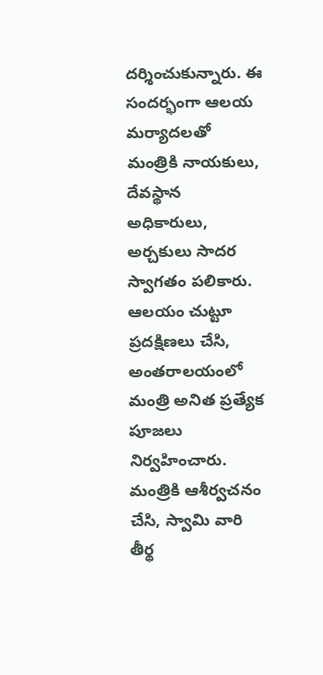దర్శించుకున్నారు. ఈ సందర్భంగా ఆలయ మర్యాదలతో మంత్రికి నాయకులు, దేవస్థాన అధికారులు, అర్చకులు సాదర స్వాగతం పలికారు. ఆలయం చుట్టూ ప్రదక్షిణలు చేసి, అంతరాలయంలో మంత్రి అనిత ప్రత్యేక పూజలు నిర్వహించారు. మంత్రికి ఆశీర్వచనం చేసి, స్వామి వారి తీర్థ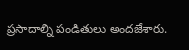ప్రసాదాల్ని పండితులు అందజేశారు.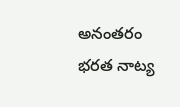అనంతరం భరత నాట్య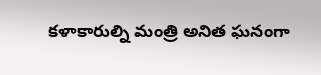కళాకారుల్ని మంత్రి అనిత ఘనంగా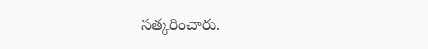సత్కరించారు.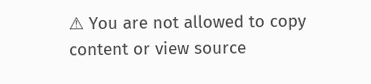⚠ You are not allowed to copy content or view source